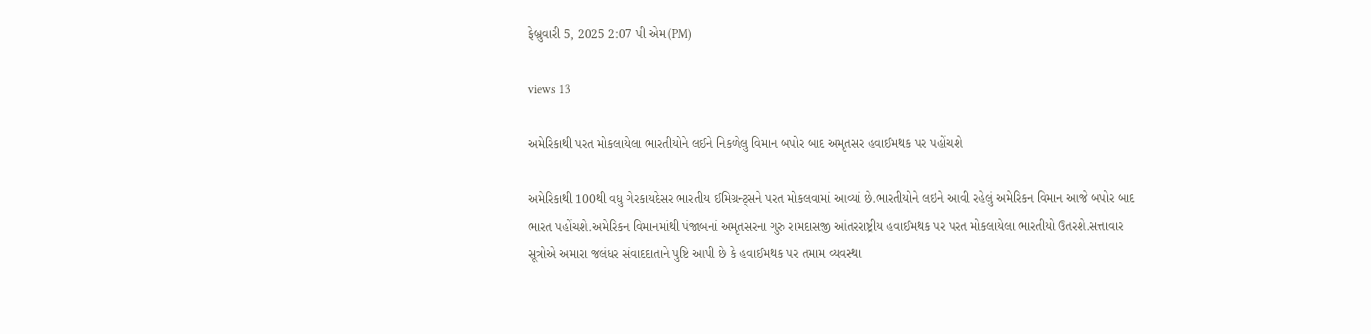ફેબ્રુવારી 5, 2025 2:07 પી એમ(PM)

views 13

અમેરિકાથી પરત મોકલાયેલા ભારતીયોને લઈને નિકળેલુ વિમાન બપોર બાદ અમૃતસર હવાઈમથક પર પહોંચશે

અમેરિકાથી 100થી વધુ ગેરકાયદેસર ભારતીય ઈમિગ્રન્ટ્સને પરત મોકલવામાં આવ્યાં છે.ભારતીયોને લઇને આવી રહેલું અમેરિકન વિમાન આજે બપોર બાદ ભારત પહોંચશે.અમેરિકન વિમાનમાંથી પંજાબનાં અમૃતસરના ગુરુ રામદાસજી આંતરરાષ્ટ્રીય હવાઈમથક પર પરત મોકલાયેલા ભારતીયો ઉતરશે.સત્તાવાર સૂત્રોએ અમારા જલંધર સંવાદદાતાને પુષ્ટિ આપી છે કે હવાઈમથક પર તમામ વ્યવસ્થા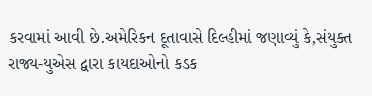કરવામાં આવી છે.અમેરિકન દૂતાવાસે દિલ્હીમાં જણાવ્યું કે,સંયુક્ત રાજ્ય-યુએસ દ્વારા કાયદાઓનો કડક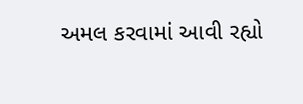અમલ કરવામાં આવી રહ્યો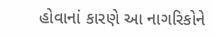હોવાનાં કારણે આ નાગરિકોને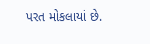પરત મોકલાયાં છે.